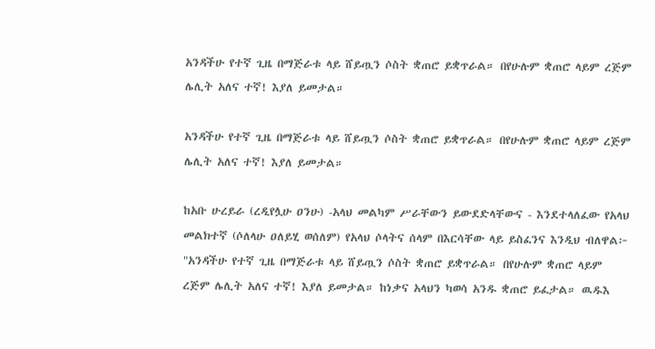አንዳችሁ የተኛ ጊዜ በማጅራቱ ላይ ሸይጧን ሶስት ቋጠሮ ይቋጥራል። በየሁሉም ቋጠሮ ላይም ረጅም ሌሊት አለና ተኛ! እያለ ይመታል።

አንዳችሁ የተኛ ጊዜ በማጅራቱ ላይ ሸይጧን ሶስት ቋጠሮ ይቋጥራል። በየሁሉም ቋጠሮ ላይም ረጅም ሌሊት አለና ተኛ! እያለ ይመታል።

ከአቡ ሁረይራ (ረዲየሏሁ ዐንሁ) -አላህ መልካም ሥራቸውን ይውደድላቸውና - እንደተላለፈው የአላህ መልክተኛ (ሶለላሁ ዐለይሂ ወሰለም) የአላህ ሶላትና ሰላም በእርሳቸው ላይ ይስፈንና እንዲህ ብለዋል፦ "አንዳችሁ የተኛ ጊዜ በማጅራቱ ላይ ሸይጧን ሶስት ቋጠሮ ይቋጥራል። በየሁሉም ቋጠሮ ላይም ረጅም ሌሊት አለና ተኛ! እያለ ይመታል። ከነቃና አላህን ካወሳ አንዱ ቋጠሮ ይፈታል። ዉዱእ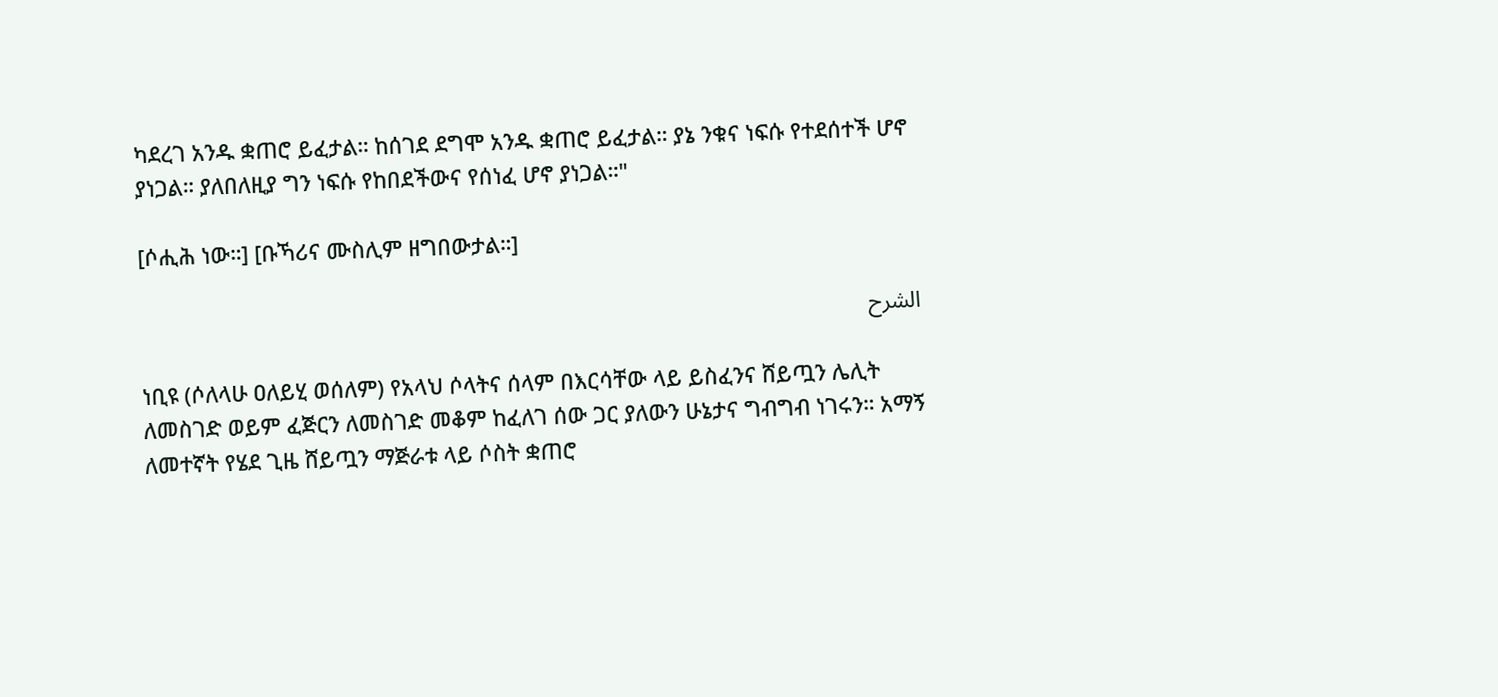ካደረገ አንዱ ቋጠሮ ይፈታል። ከሰገደ ደግሞ አንዱ ቋጠሮ ይፈታል። ያኔ ንቁና ነፍሱ የተደሰተች ሆኖ ያነጋል። ያለበለዚያ ግን ነፍሱ የከበደችውና የሰነፈ ሆኖ ያነጋል።"

[ሶሒሕ ነው።] [ቡኻሪና ሙስሊም ዘግበውታል።]

الشرح

ነቢዩ (ሶለላሁ ዐለይሂ ወሰለም) የአላህ ሶላትና ሰላም በእርሳቸው ላይ ይስፈንና ሸይጧን ሌሊት ለመስገድ ወይም ፈጅርን ለመስገድ መቆም ከፈለገ ሰው ጋር ያለውን ሁኔታና ግብግብ ነገሩን። አማኝ ለመተኛት የሄደ ጊዜ ሸይጧን ማጅራቱ ላይ ሶስት ቋጠሮ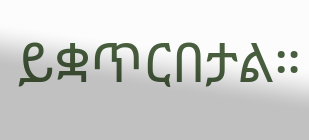ይቋጥርበታል።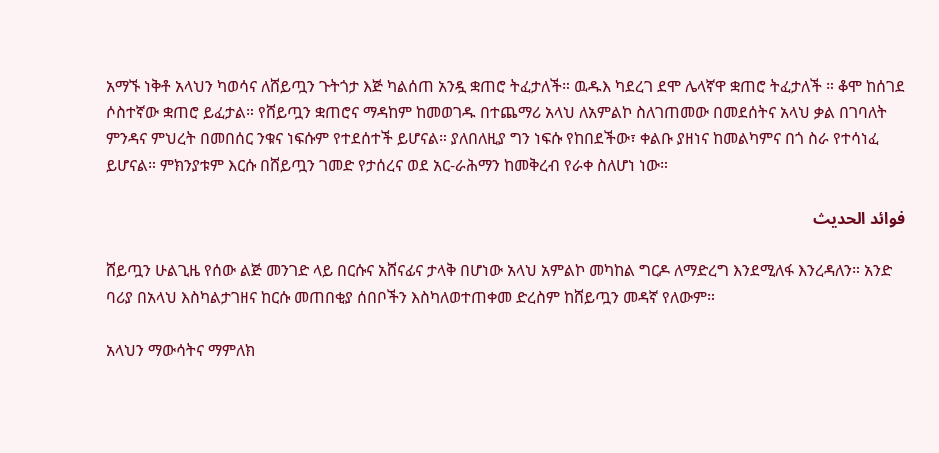አማኙ ነቅቶ አላህን ካወሳና ለሸይጧን ጉትጎታ እጅ ካልሰጠ አንዷ ቋጠሮ ትፈታለች። ዉዱእ ካደረገ ደሞ ሌላኛዋ ቋጠሮ ትፈታለች ። ቆሞ ከሰገደ ሶስተኛው ቋጠሮ ይፈታል። የሸይጧን ቋጠሮና ማዳከም ከመወገዱ በተጨማሪ አላህ ለአምልኮ ስለገጠመው በመደሰትና አላህ ቃል በገባለት ምንዳና ምህረት በመበሰር ንቁና ነፍሱም የተደሰተች ይሆናል። ያለበለዚያ ግን ነፍሱ የከበደችው፣ ቀልቡ ያዘነና ከመልካምና በጎ ስራ የተሳነፈ ይሆናል። ምክንያቱም እርሱ በሸይጧን ገመድ የታሰረና ወደ አር‐ራሕማን ከመቅረብ የራቀ ስለሆነ ነው።

فوائد الحديث

ሸይጧን ሁልጊዜ የሰው ልጅ መንገድ ላይ በርሱና አሸናፊና ታላቅ በሆነው አላህ አምልኮ መካከል ግርዶ ለማድረግ እንደሚለፋ እንረዳለን። አንድ ባሪያ በአላህ እስካልታገዘና ከርሱ መጠበቂያ ሰበቦችን እስካለወተጠቀመ ድረስም ከሸይጧን መዳኛ የለውም።

አላህን ማውሳትና ማምለክ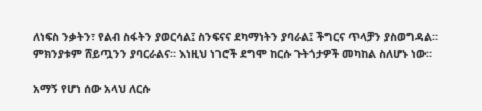ለነፍስ ንቃትን፣ የልብ ስፋትን ያወርሳል፤ ስንፍናና ደካማነትን ያባራል፤ ችግርና ጥላቻን ያስወግዳል። ምክንያቱም ሸይጧንን ያባርራልና። እነዚህ ነገሮች ደግሞ ከርሱ ጉትጎታዎች መካከል ስለሆኑ ነው።

አማኝ የሆነ ሰው አላህ ለርሱ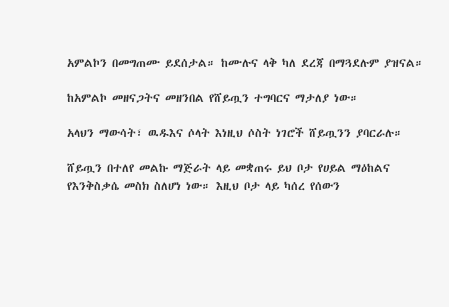አምልኮን በመግጠሙ ይደሰታል። ከሙሉና ላቅ ካለ ደረጃ በማጓደሉም ያዝናል።

ከአምልኮ መዘናጋትና መዘንበል የሸይጧን ተግባርና ማታለያ ነው።

አላህን ማውሳት፣ ዉዱእና ሶላት እነዚህ ሶስት ነገሮች ሸይጧንን ያባርራሉ።

ሸይጧን በተለየ መልኩ ማጅራት ላይ መቋጠሩ ይህ ቦታ የሀይል ማዕከልና የእንቅስቃሴ መስክ ስለሆነ ነው። እዚህ ቦታ ላይ ካሰረ የሰውን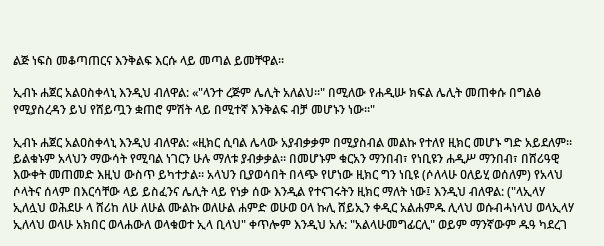ልጅ ነፍስ መቆጣጠርና እንቅልፍ እርሱ ላይ መጣል ይመቸዋል።

ኢብኑ ሐጀር አልዐስቀላኒ እንዲህ ብለዋል: «"ላንተ ረጅም ሌሊት አለልህ።" በሚለው የሐዲሡ ክፍል ሌሊት መጠቀሱ በግልፅ የሚያስረዳን ይህ የሸይጧን ቋጠሮ ምሽት ላይ በሚተኛ እንቅልፍ ብቻ መሆኑን ነው።"

ኢብኑ ሐጀር አልዐስቀላኒ እንዲህ ብለዋል: «ዚክር ሲባል ሌላው አያብቃቃም በሚያስብል መልኩ የተለየ ዚክር መሆኑ ግድ አይደለም። ይልቁኑም አላህን ማውሳት የሚባል ነገርን ሁሉ ማለቱ ያብቃቃል። በመሆኑም ቁርአን ማንበብ፣ የነቢዩን ሐዲሥ ማንበብ፣ በሸሪዓዊ እውቀት መጠመድ እዚህ ውስጥ ይካተታል። አላህን ቢያወሳበት በላጭ የሆነው ዚክር ግን ነቢዩ (ሶለላሁ ዐለይሂ ወሰለም) የአላህ ሶላትና ሰላም በእርሳቸው ላይ ይስፈንና ሌሊት ላይ የነቃ ሰው እንዲል የተናገሩትን ዚክር ማለት ነው፤ እንዲህ ብለዋል: ("ላኢላሃ ኢለሏህ ወሕደሁ ላ ሸሪከ ለሁ ለሁል ሙልኩ ወለሁል ሐምድ ወሁወ ዐላ ኩሊ ሸይኢን ቀዲር አልሐምዱ ሊላህ ወሱብሓነላህ ወላኢላሃ ኢለላህ ወላሁ አክበር ወላሐውለ ወላቁወተ ኢላ ቢላህ" ቀጥሎም እንዲህ አሉ: "አልላሁመግፊርሊ" ወይም ማንኛውም ዱዓ ካደረገ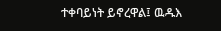ተቀባይነት ይኖረዋል፤ ዉዱእ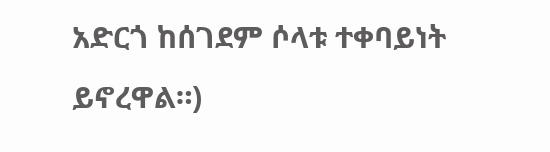አድርጎ ከሰገደም ሶላቱ ተቀባይነት ይኖረዋል።)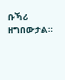ቡኻሪ ዘግበውታል።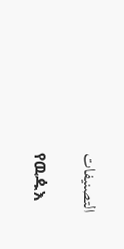التصنيفات

የዉዹእ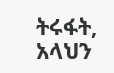ትሩፋት, አላህን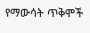የማውሳት ጥቅሞች